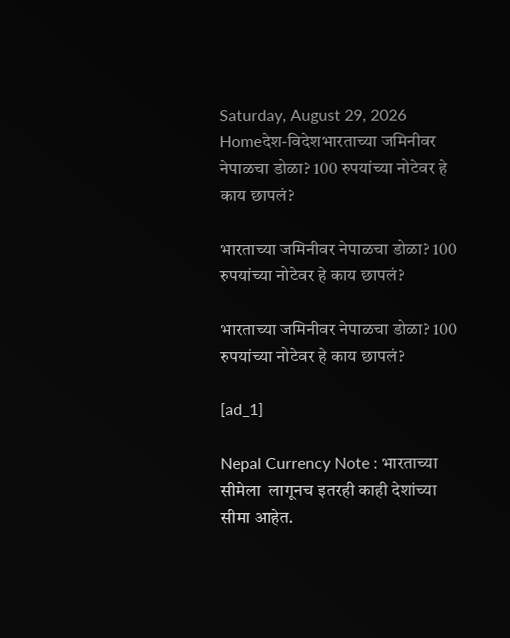Saturday, August 29, 2026
Homeदेश-विदेशभारताच्या जमिनीवर नेपाळचा डोळा? 100 रुपयांच्या नोटेवर हे काय छापलं?

भारताच्या जमिनीवर नेपाळचा डोळा? 100 रुपयांच्या नोटेवर हे काय छापलं?

भारताच्या जमिनीवर नेपाळचा डोळा? 100 रुपयांच्या नोटेवर हे काय छापलं?

[ad_1]

Nepal Currency Note : भारताच्या सीमेला  लागूनच इतरही काही देशांच्या सीमा आहेत.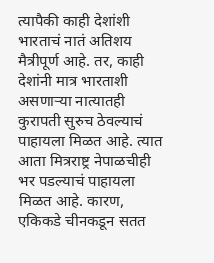त्यापैकी काही देशांशी भारताचं नातं अतिशय मैत्रीपूर्ण आहे. तर, काही देशांनी मात्र भारताशी असणाऱ्या नात्यातही कुरापती सुरुच ठेवल्याचं पाहायला मिळत आहे. त्यात आता मित्रराष्ट्र नेपाळचीही भर पडल्याचं पाहायला मिळत आहे. कारण, एकिकडे चीनकडून सतत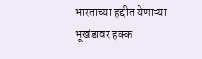भारताच्या हद्दीत येणाऱ्या भूखंडावर हक्क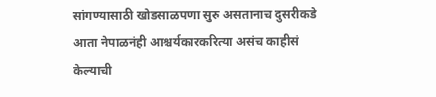सांगण्यासाठी खोडसाळपणा सुरु असतानाच दुसरीकडे आता नेपाळनंही आश्चर्यकारकरित्या असंच काहीसं केल्याची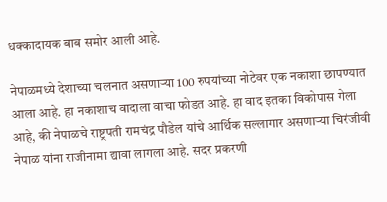धक्कादायक बाब समोर आली आहे.

नेपाळमध्ये देशाच्या चलनात असणाऱ्या 100 रुपयांच्या नोटेवर एक नकाशा छापण्यात आला आहे. हा नकाशाच वादाला वाचा फोडत आहे. हा वाद इतका विकोपास गेला आहे, की नेपाळचे राष्ट्रपती रामचंद्र पौडेल यांचे आर्थिक सल्लागार असणाऱ्या चिरंजीवी नेपाळ यांना राजीनामा द्यावा लागला आहे. सदर प्रकरणी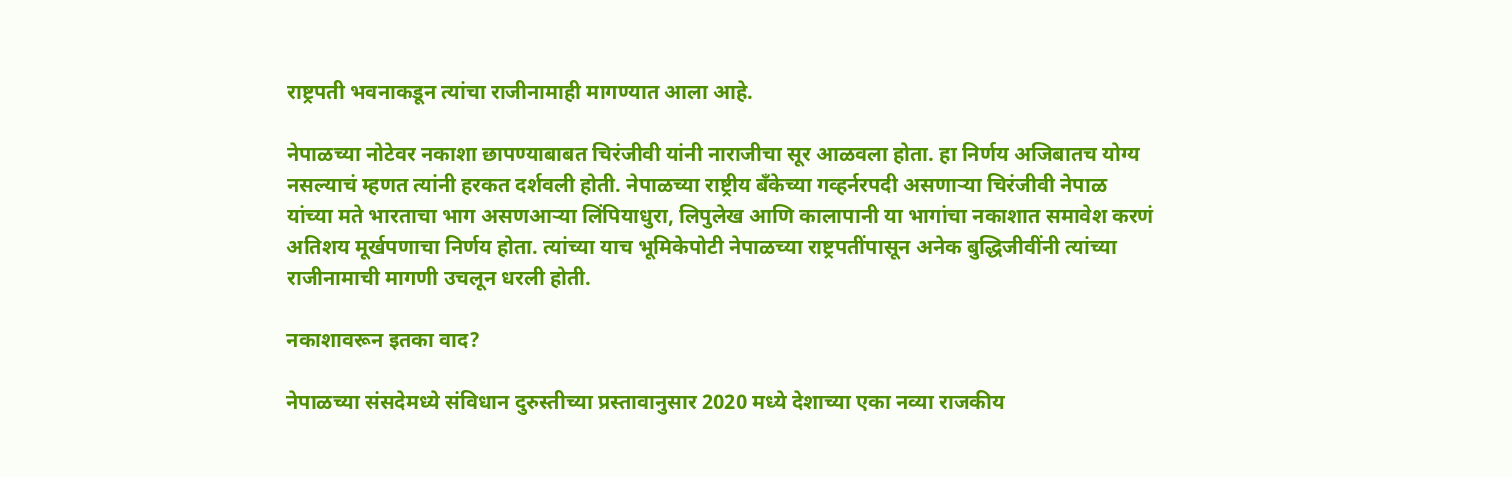राष्ट्रपती भवनाकडून त्यांचा राजीनामाही मागण्यात आला आहे.

नेपाळच्या नोटेवर नकाशा छापण्याबाबत चिरंजीवी यांनी नाराजीचा सूर आळवला होता. हा निर्णय अजिबातच योग्य नसल्याचं म्हणत त्यांनी हरकत दर्शवली होती. नेपाळच्या राष्ट्रीय बँकेच्या गव्हर्नरपदी असणाऱ्या चिरंजीवी नेपाळ यांच्या मते भारताचा भाग असणआऱ्या लिंपियाधुरा, लिपुलेख आणि कालापानी या भागांचा नकाशात समावेश करणं अतिशय मूर्खपणाचा निर्णय होता. त्यांच्या याच भूमिकेपोटी नेपाळच्या राष्ट्रपतींपासून अनेक बुद्धिजीवींनी त्यांच्या राजीनामाची मागणी उचलून धरली होती.

नकाशावरून इतका वाद?

नेपाळच्या संसदेमध्ये संविधान दुरुस्तीच्या प्रस्तावानुसार 2020 मध्ये देशाच्या एका नव्या राजकीय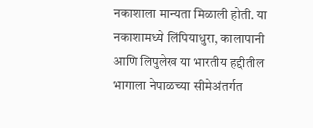नकाशाला मान्यता मिळाली होती. या नकाशामध्ये लिंपियाधुरा, कालापानी आणि लिपुलेख या भारतीय हद्दीतील भागाला नेपाळच्या सीमेअंतर्गत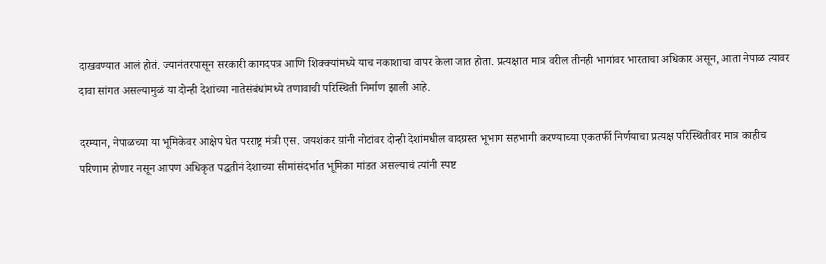दाखवण्यात आलं होतं. ज्यानंतरपासून सरकारी कागदपत्र आणि शिक्क्यांमध्ये याच नकाशाचा वापर केला जात होता. प्रत्यक्षात मात्र वरील तीनही भागांवर भारताचा अधिकार असून, आता नेपाळ त्यावर दावा सांगत असल्यामुळं या दोन्ही देशांच्या नातेसंबंधांमध्ये तणावाची परिस्थिती निर्माण झाली आहे.

दरम्यान, नेपाळच्या या भूमिकेवर आक्षेप घेत परराष्ट्र मंत्री एस. जयशंकर य़ांनी नोटांवर दोन्ही देशांमधील वादग्रस्त भूभाग सहभागी करण्याच्या एकतर्फी निर्णयाचा प्रत्यक्ष परिस्थितीवर मात्र काहीच परिणाम होणार नसून आपण अधिकृत पद्धतीनं देशाच्या सीमांसंदर्भात भूमिका मांडत असल्याचं त्यांनी स्पष्ट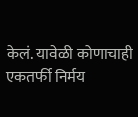केलं. यावेळी कोणाचाही एकतर्फी निर्मय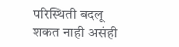परिस्थिती बदलू शकत नाही असंही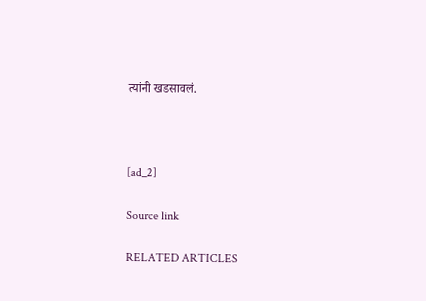त्यांनी खडसावलं.



[ad_2]

Source link

RELATED ARTICLES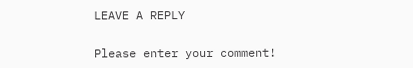LEAVE A REPLY

Please enter your comment!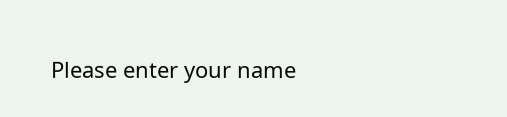Please enter your name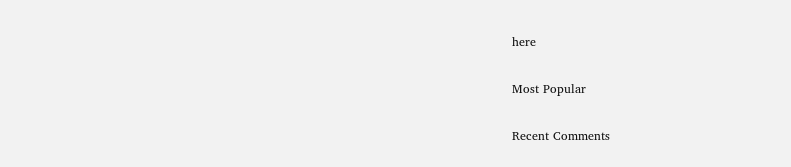here

Most Popular

Recent Comments